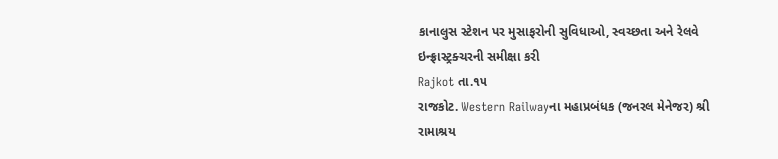કાનાલુસ સ્ટેશન પર મુસાફરોની સુવિધાઓ, સ્વચ્છતા અને રેલવે ઇન્ફ્રાસ્ટ્રક્ચરની સમીક્ષા કરી
Rajkot તા.૧૫
રાજકોટ. Western Railwayના મહાપ્રબંધક (જનરલ મેનેજર) શ્રી રામાશ્રય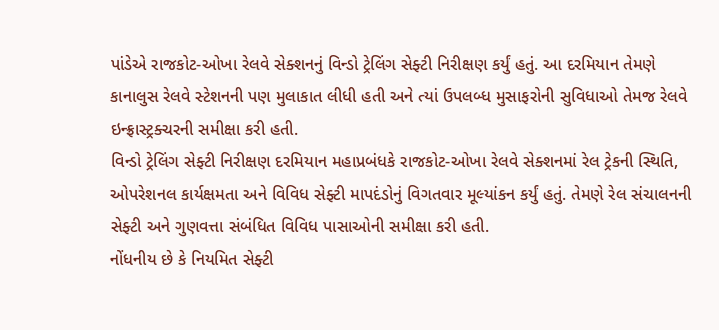પાંડેએ રાજકોટ-ઓખા રેલવે સેક્શનનું વિન્ડો ટ્રેલિંગ સેફ્ટી નિરીક્ષણ કર્યું હતું. આ દરમિયાન તેમણે કાનાલુસ રેલવે સ્ટેશનની પણ મુલાકાત લીધી હતી અને ત્યાં ઉપલબ્ધ મુસાફરોની સુવિધાઓ તેમજ રેલવે ઇન્ફ્રાસ્ટ્રક્ચરની સમીક્ષા કરી હતી.
વિન્ડો ટ્રેલિંગ સેફ્ટી નિરીક્ષણ દરમિયાન મહાપ્રબંધકે રાજકોટ-ઓખા રેલવે સેક્શનમાં રેલ ટ્રેકની સ્થિતિ, ઓપરેશનલ કાર્યક્ષમતા અને વિવિધ સેફ્ટી માપદંડોનું વિગતવાર મૂલ્યાંકન કર્યું હતું. તેમણે રેલ સંચાલનની સેફ્ટી અને ગુણવત્તા સંબંધિત વિવિધ પાસાઓની સમીક્ષા કરી હતી.
નોંધનીય છે કે નિયમિત સેફ્ટી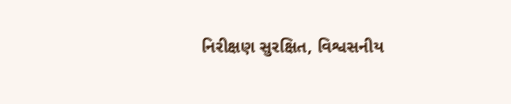નિરીક્ષણ સુરક્ષિત, વિશ્વસનીય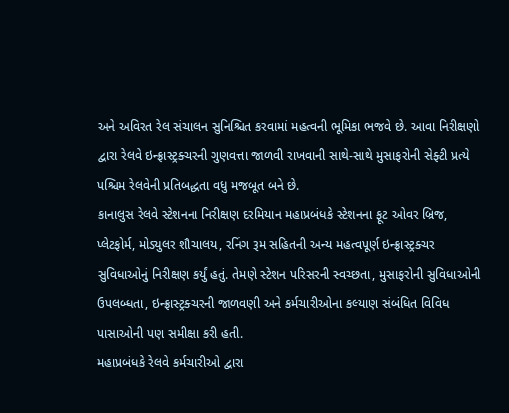અને અવિરત રેલ સંચાલન સુનિશ્ચિત કરવામાં મહત્વની ભૂમિકા ભજવે છે. આવા નિરીક્ષણો દ્વારા રેલવે ઇન્ફ્રાસ્ટ્રક્ચરની ગુણવત્તા જાળવી રાખવાની સાથે-સાથે મુસાફરોની સેફ્ટી પ્રત્યે પશ્ચિમ રેલવેની પ્રતિબદ્ધતા વધુ મજબૂત બને છે.
કાનાલુસ રેલવે સ્ટેશનના નિરીક્ષણ દરમિયાન મહાપ્રબંધકે સ્ટેશનના ફૂટ ઓવર બ્રિજ, પ્લેટફોર્મ, મોડ્યુલર શૌચાલય, રનિંગ રૂમ સહિતની અન્ય મહત્વપૂર્ણ ઇન્ફ્રાસ્ટ્રક્ચર સુવિધાઓનું નિરીક્ષણ કર્યું હતું. તેમણે સ્ટેશન પરિસરની સ્વચ્છતા, મુસાફરોની સુવિધાઓની ઉપલબ્ધતા, ઇન્ફ્રાસ્ટ્રક્ચરની જાળવણી અને કર્મચારીઓના કલ્યાણ સંબંધિત વિવિધ પાસાઓની પણ સમીક્ષા કરી હતી.
મહાપ્રબંધકે રેલવે કર્મચારીઓ દ્વારા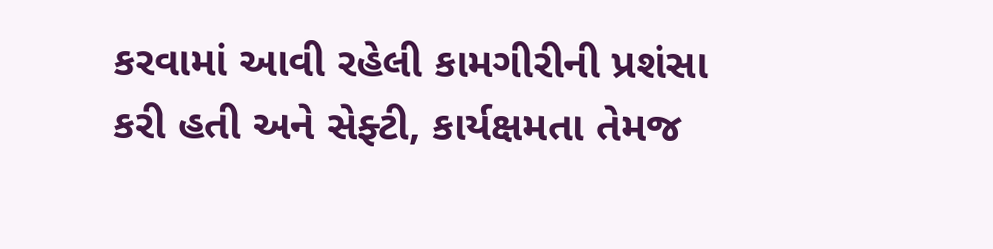કરવામાં આવી રહેલી કામગીરીની પ્રશંસા કરી હતી અને સેફ્ટી, કાર્યક્ષમતા તેમજ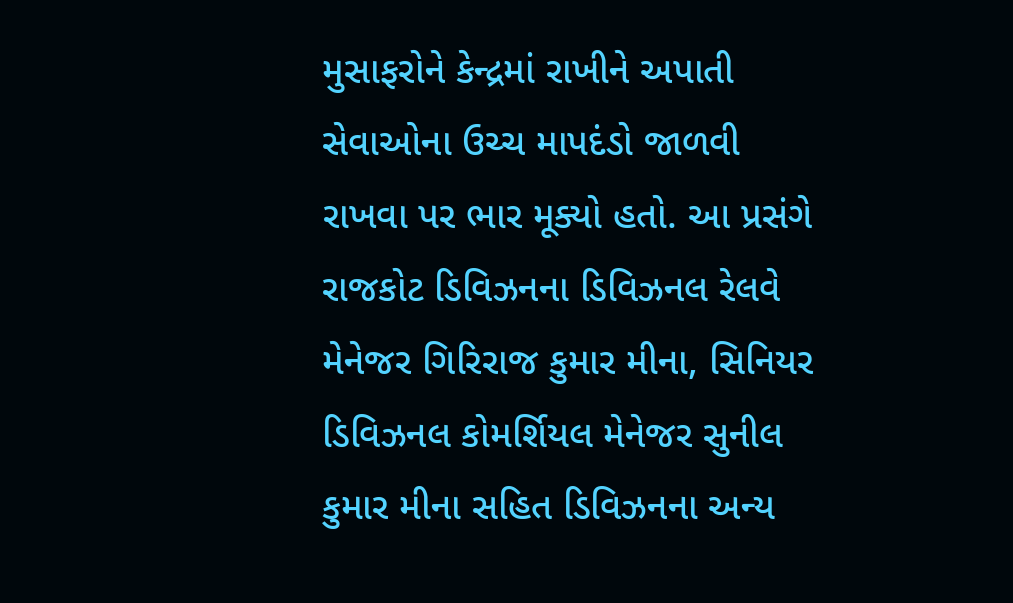મુસાફરોને કેન્દ્રમાં રાખીને અપાતી સેવાઓના ઉચ્ચ માપદંડો જાળવી રાખવા પર ભાર મૂક્યો હતો. આ પ્રસંગે રાજકોટ ડિવિઝનના ડિવિઝનલ રેલવે મેનેજર ગિરિરાજ કુમાર મીના, સિનિયર ડિવિઝનલ કોમર્શિયલ મેનેજર સુનીલ કુમાર મીના સહિત ડિવિઝનના અન્ય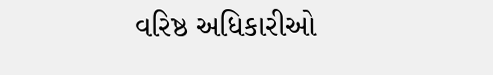વરિષ્ઠ અધિકારીઓ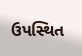ઉપસ્થિત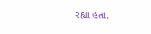રહ્યા હતા.